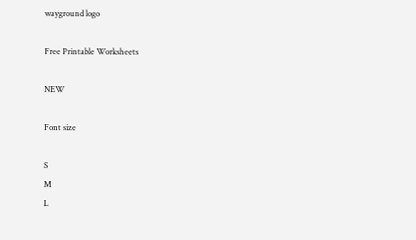wayground logo

Free Printable Worksheets

NEW

Font size

S
M
L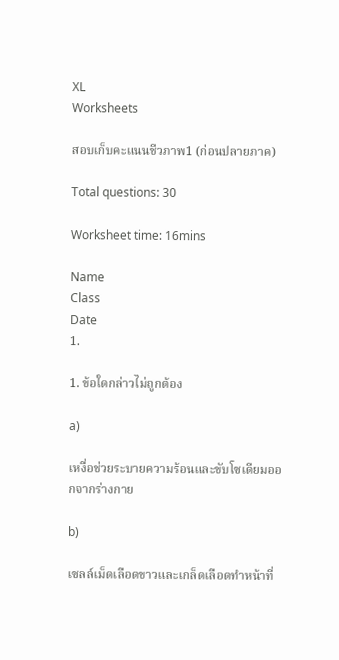XL
Worksheets

สอบเก็บคะแนนชีวภาพ1 (ก่อนปลายภาค)

Total questions: 30

Worksheet time: 16mins

Name
Class
Date
1.

1. ข้อใดกล่าวไม่ถูกต้อง

a)

เหงื่อช่วยระบายความร้อนและขับโซเดียมออกจากร่างกาย

b)

เซลล์เม็ดเลือดขาวและเกล็ดเลือดทำหน้าที่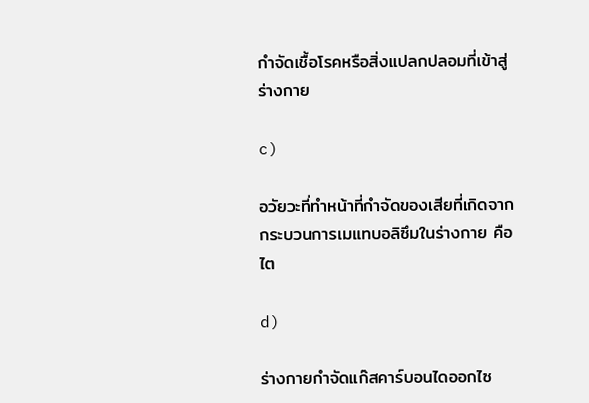กำจัดเชื้อโรคหรือสิ่งแปลกปลอมที่เข้าสู่ร่างกาย

c)

อวัยวะที่ทำหน้าที่กำจัดของเสียที่เกิดจากกระบวนการเมแทบอลิซึมในร่างกาย คือ ไต

d)

ร่างกายกำจัดแก๊สคาร์บอนไดออกไซ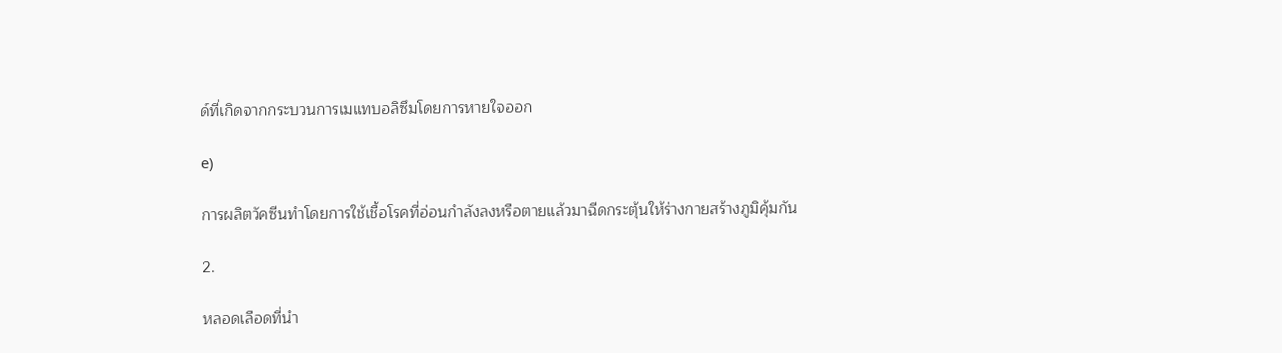ด์ที่เกิดจากกระบวนการเมแทบอลิซึมโดยการหายใจออก

e)

การผลิตวัคซีนทำโดยการใช้เชื้อโรคที่อ่อนกำลังลงหรือตายแล้วมาฉีดกระตุ้นให้ร่างกายสร้างภูมิคุ้มกัน

2.

หลอดเลือดที่นำ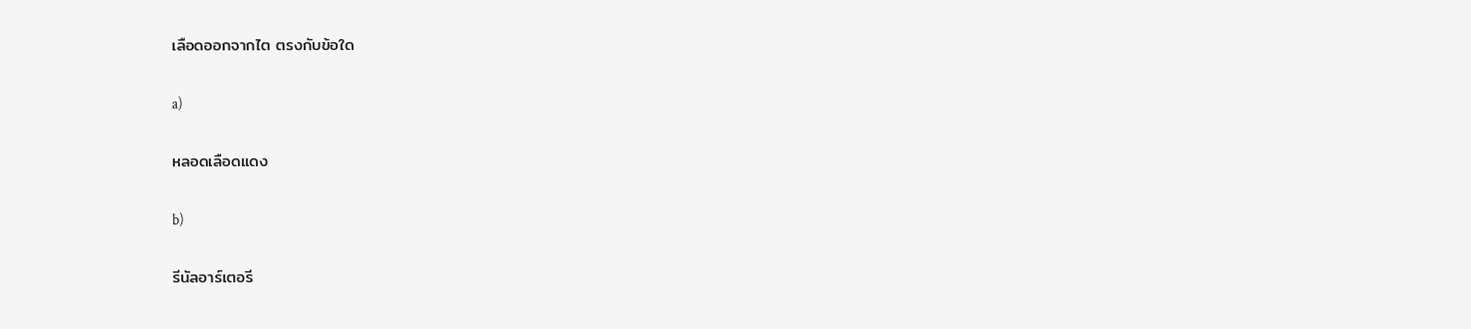เลือดออกจากไต ตรงกับข้อใด

a)

หลอดเลือดแดง

b)

รีนัลอาร์เตอรี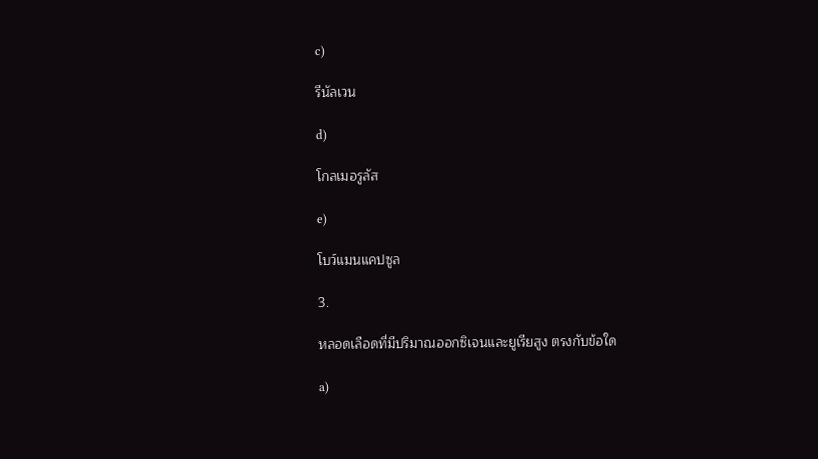c)

รีนัลเวน

d)

โกลเมอรูลัส

e)

โบว์แมนแคปซูล

3.

หลอดเลือดที่มีปริมาณออกซิเจนและยูเรียสูง ตรงกับข้อใด

a)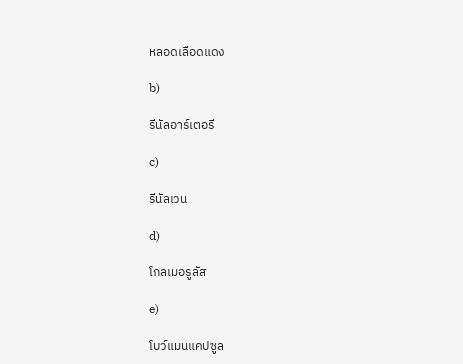หลอดเลือดแดง

b)

รีนัลอาร์เตอรี

c)

รีนัลเวน

d)

โกลเมอรูลัส

e)

โบว์แมนแคปซูล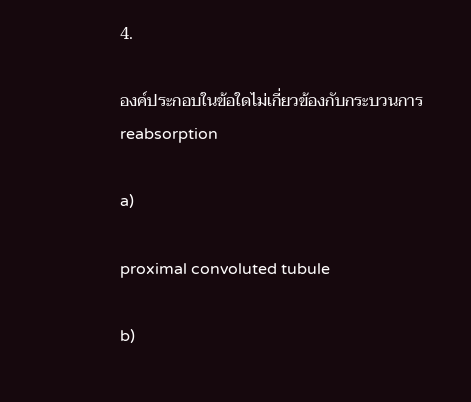4.

องค์ประกอบในข้อใดไม่เกี่ยวข้องกับกระบวนการ reabsorption

a)

proximal convoluted tubule

b)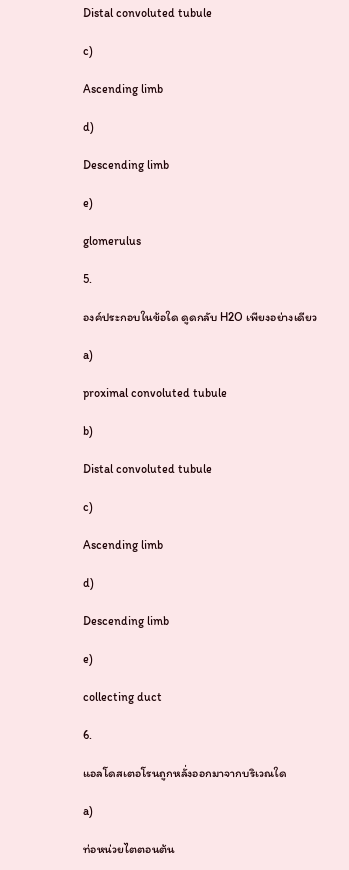Distal convoluted tubule

c)

Ascending limb

d)

Descending limb

e)

glomerulus

5.

องค์ประกอบในข้อใด ดูดกลับ H2O เพียงอย่างเดียว

a)

proximal convoluted tubule

b)

Distal convoluted tubule

c)

Ascending limb

d)

Descending limb

e)

collecting duct

6.

แอลโดสเตอโรนถูกหลั่งออกมาจากบริเวณใด

a)

ท่อหน่วยไตตอนต้น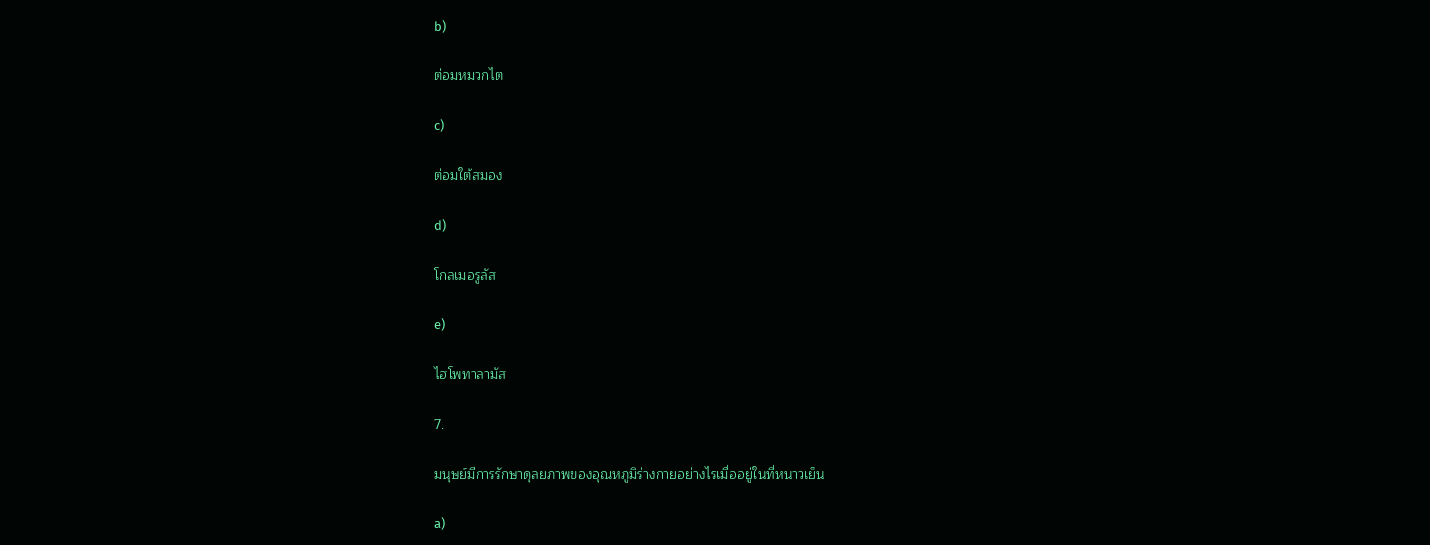b)

ต่อมหมวกไต

c)

ต่อมใต้สมอง

d)

โกลเมอรูลัส

e)

ไฮโพทาลามัส

7.

มนุษย์มีการรักษาดุลยภาพของอุณหภูมิร่างกายอย่างไรเมื่ออยู่ในที่หนาวเย็น

a)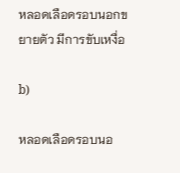หลอดเลือดรอบนอกขยายตัว มีการขับเหงื่อ

b)

หลอดเลือดรอบนอ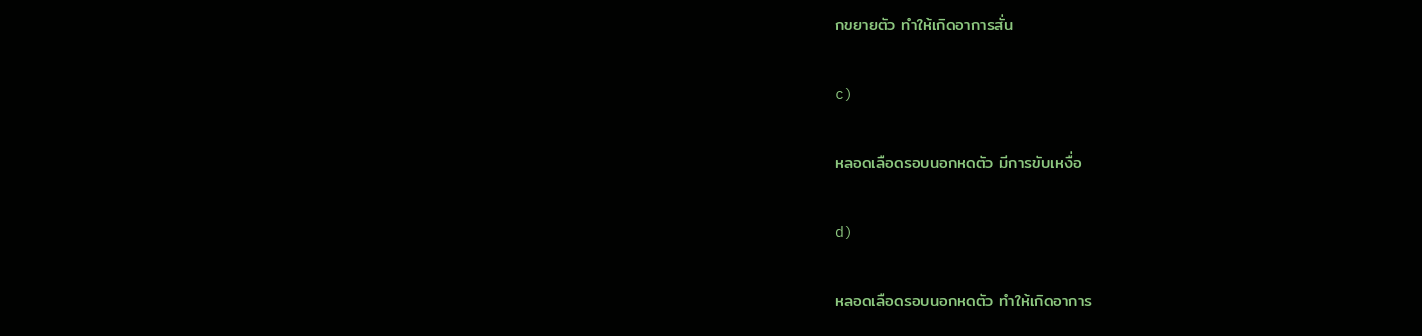กขยายตัว ทำให้เกิดอาการสั่น

c)

หลอดเลือดรอบนอกหดตัว มีการขับเหงื่อ

d)

หลอดเลือดรอบนอกหดตัว ทำให้เกิดอาการ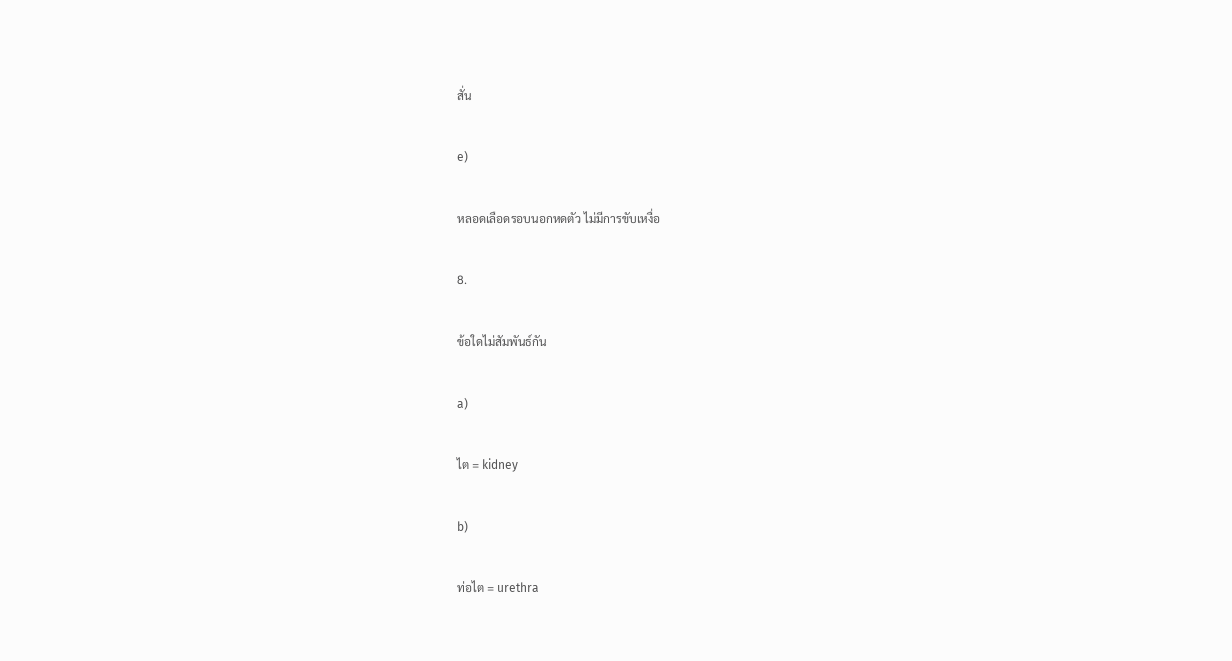สั่น

e)

หลอดเลือดรอบนอกหดตัว ไม่มีการขับเหงื่อ

8.

ข้อใดไม่สัมพันธ์กัน

a)

ไต = kidney

b)

ท่อไต = urethra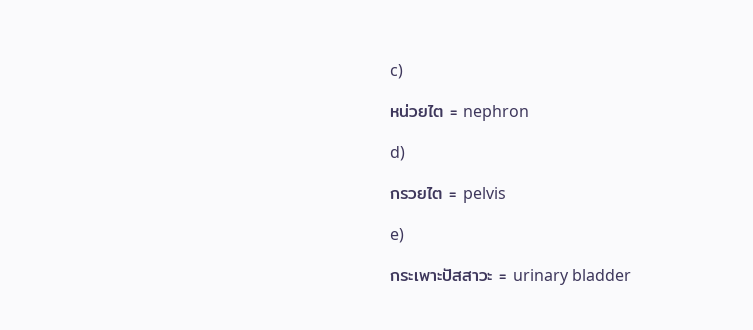c)

หน่วยไต = nephron

d)

กรวยไต = pelvis

e)

กระเพาะปัสสาวะ = urinary bladder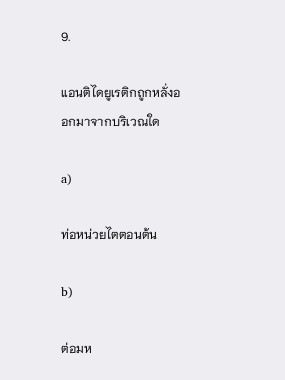9.

แอนติไดยูเรติกถูกหลั่งออกมาจากบริเวณใด

a)

ท่อหน่วยไตตอนต้น

b)

ต่อมห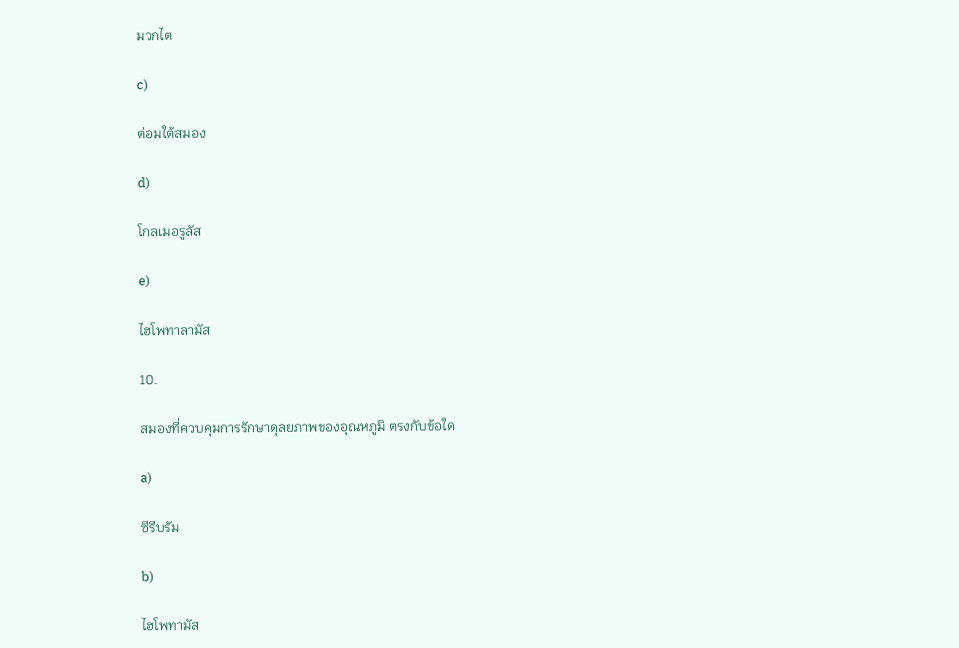มวกไต

c)

ต่อมใต้สมอง

d)

โกลเมอรูลัส

e)

ไฮโพทาลามัส

10.

สมองที่ควบคุมการรักษาดุลยภาพของอุณหภูมิ ตรงกับข้อใด

a)

ซีรีบรัม

b)

ไฮโพทามัส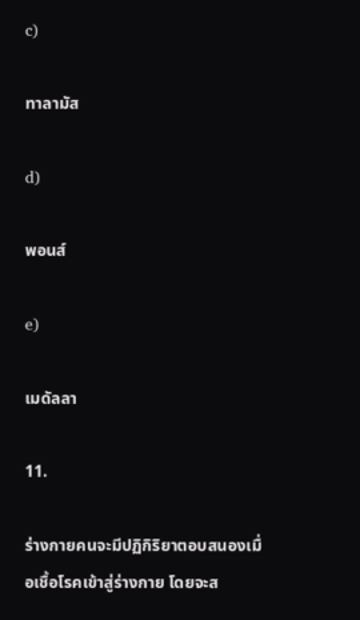c)

ทาลามัส

d)

พอนส์

e)

เมดัลลา

11.

ร่างกายคนจะมีปฏิกิริยาตอบสนองเมื่อเชื้อโรคเข้าสู่ร่างกาย โดยจะส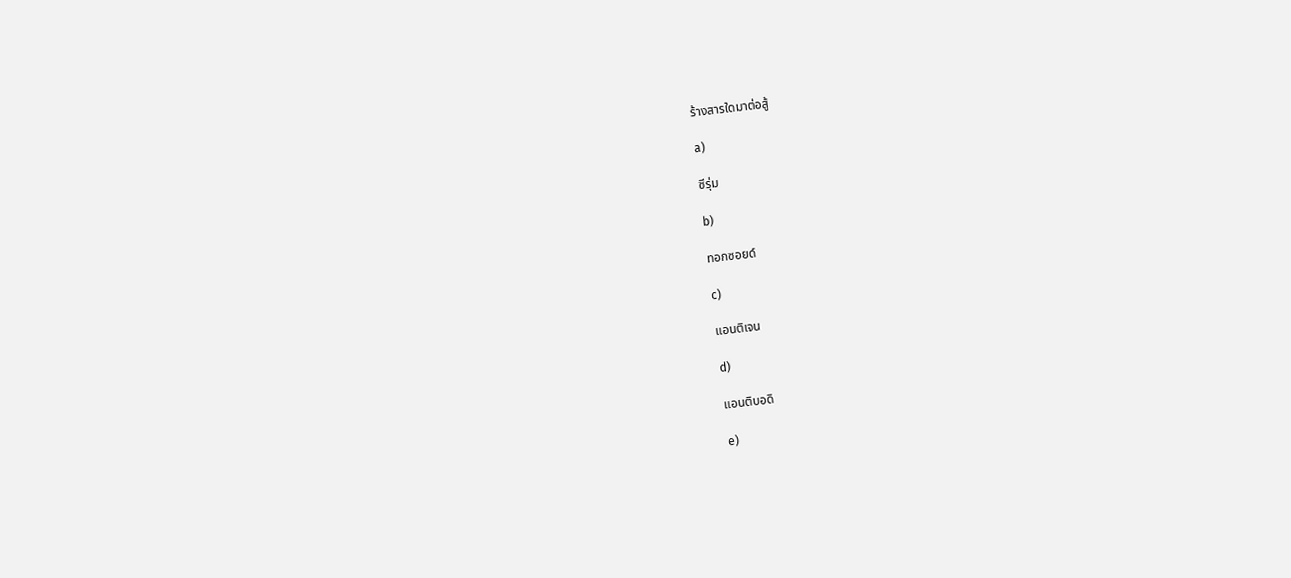ร้างสารใดมาต่อสู้

a)

ซีรุ่ม

b)

ทอกซอยด์

c)

แอนติเจน

d)

แอนติบอดิ

e)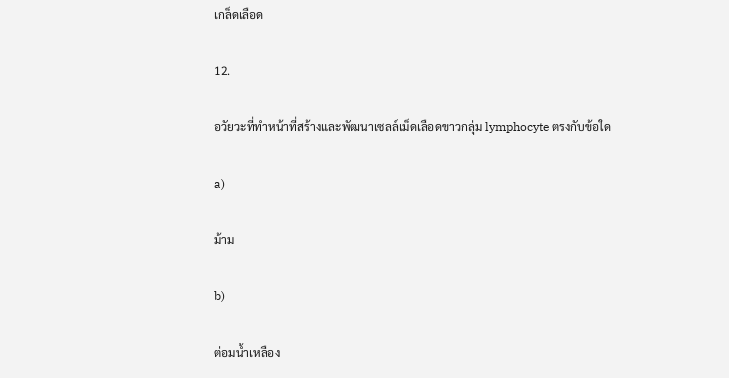เกล็ดเลือด

12.

อวัยวะที่ทำหน้าที่สร้างและพัฒนาเซลล์เม็ดเลือดขาวกลุ่ม lymphocyte ตรงกับข้อใด

a)

ม้าม

b)

ต่อมน้ำเหลือง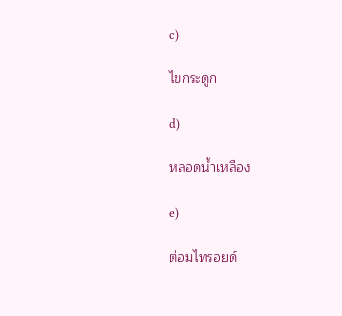c)

ไขกระดูก

d)

หลอดน้ำเหลือง

e)

ต่อมไทรอยด์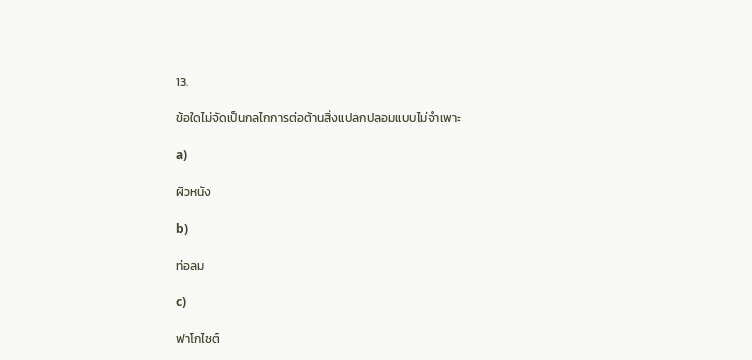13.

ข้อใดไม่จัดเป็นกลไกการต่อต้านสิ่งแปลกปลอมแบบไม่จำเพาะ

a)

ผิวหนัง

b)

ท่อลม

c)

ฟาโกไซต์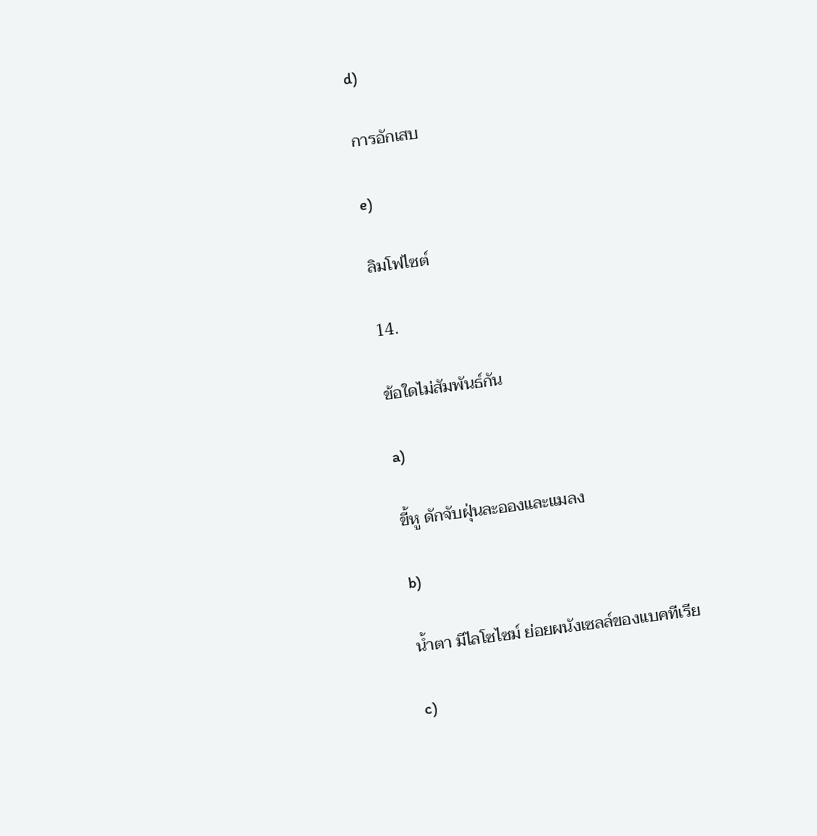d)

การอักเสบ

e)

ลิมโฟไซต์

14.

ข้อใดไม่สัมพันธ์กัน

a)

ขี้หู ดักจับฝุ่นละอองและแมลง

b)

น้ำตา มีไลโซไซม์ ย่อยผนังเซลล์ของแบคทีเรีย

c)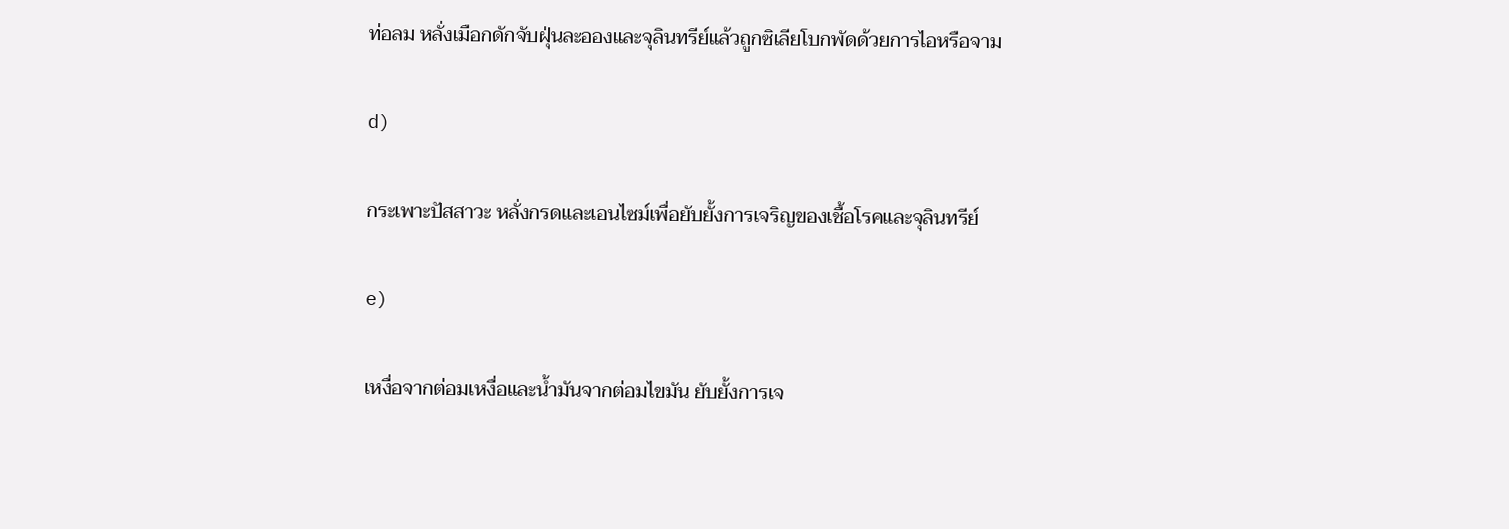ท่อลม หลั่งเมือกดักจับฝุ่นละอองและจุลินทรีย์แล้วถูกซิเลียโบกพัดด้วยการไอหรือจาม

d)

กระเพาะปัสสาวะ หลั่งกรดและเอนไซม์เพื่อยับยั้งการเจริญของเชื้อโรคและจุลินทรีย์

e)

เหงื่อจากต่อมเหงื่อและน้ำมันจากต่อมไขมัน ยับยั้งการเจ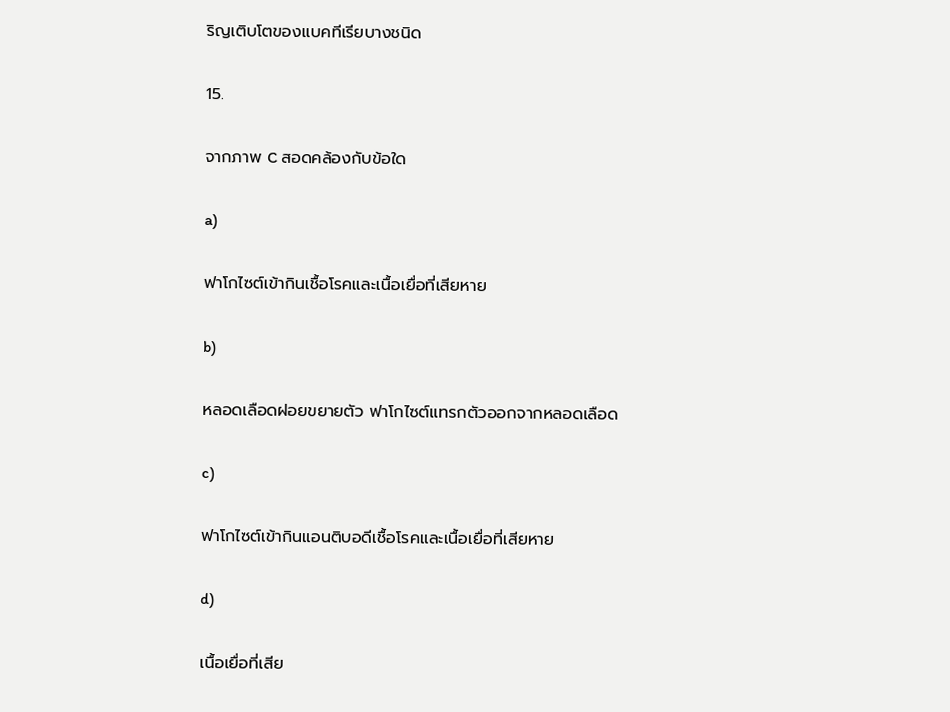ริญเติบโตของแบคทีเรียบางชนิด

15.

จากภาพ C สอดคล้องกับข้อใด

a)

ฟาโกไซต์เข้ากินเชื้อโรคและเนื้อเยื่อที่เสียหาย

b)

หลอดเลือดฝอยขยายตัว ฟาโกไซต์แทรกตัวออกจากหลอดเลือด

c)

ฟาโกไซต์เข้ากินแอนติบอดีเชื้อโรคและเนื้อเยื่อที่เสียหาย

d)

เนื้อเยื่อที่เสีย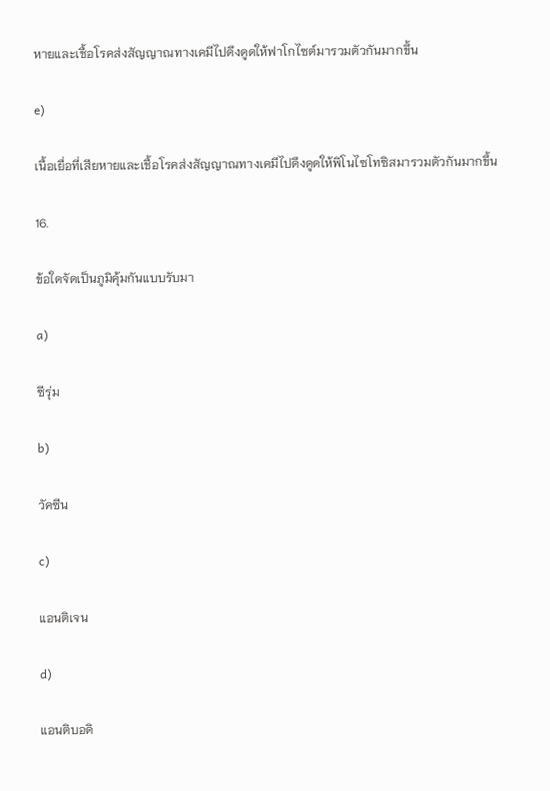หายและเชื้อโรคส่งสัญญาณทางเคมีไปดึงดูดให้ฟาโกไซต์มารวมตัวกันมากขึ้น

e)

เนื้อเยื่อที่เสียหายและเชื้อโรคส่งสัญญาณทางเคมีไปดึงดูดให้พิโนไซโทซิสมารวมตัวกันมากขึ้น

16.

ข้อใดจัดเป็นภูมิคุ้มกันแบบรับมา

a)

ซีรุ่ม

b)

วัคซีน

c)

แอนติเจน

d)

แอนติบอดิ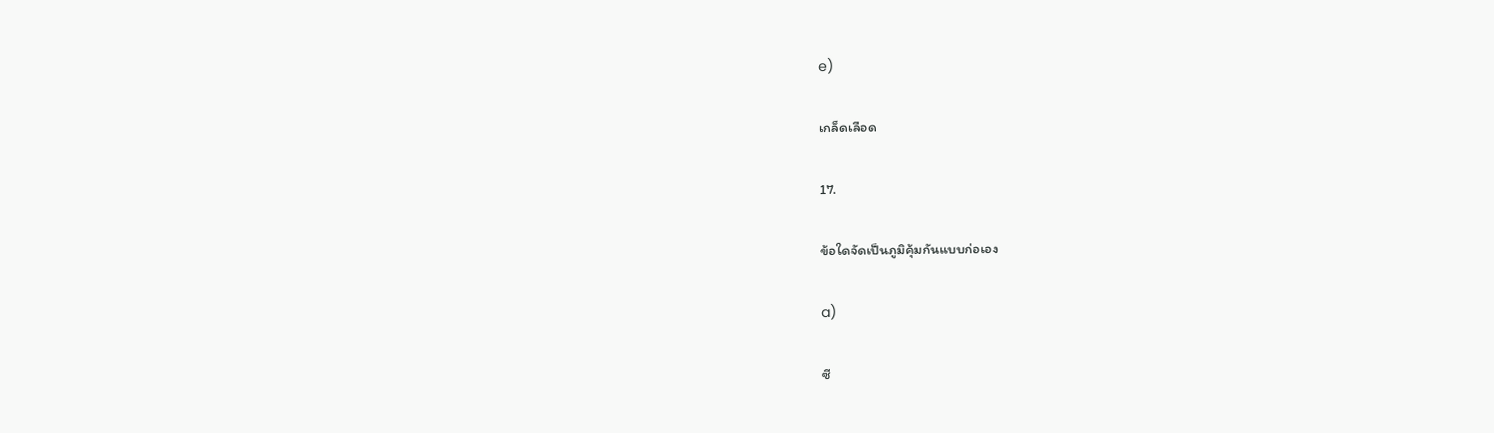e)

เกล็ดเลือด

17.

ข้อใดจัดเป็นภูมิคุ้มกันแบบก่อเอง

a)

ซี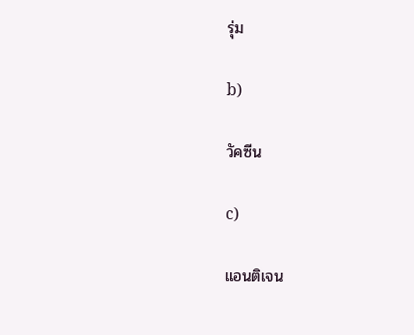รุ่ม

b)

วัคซีน

c)

แอนติเจน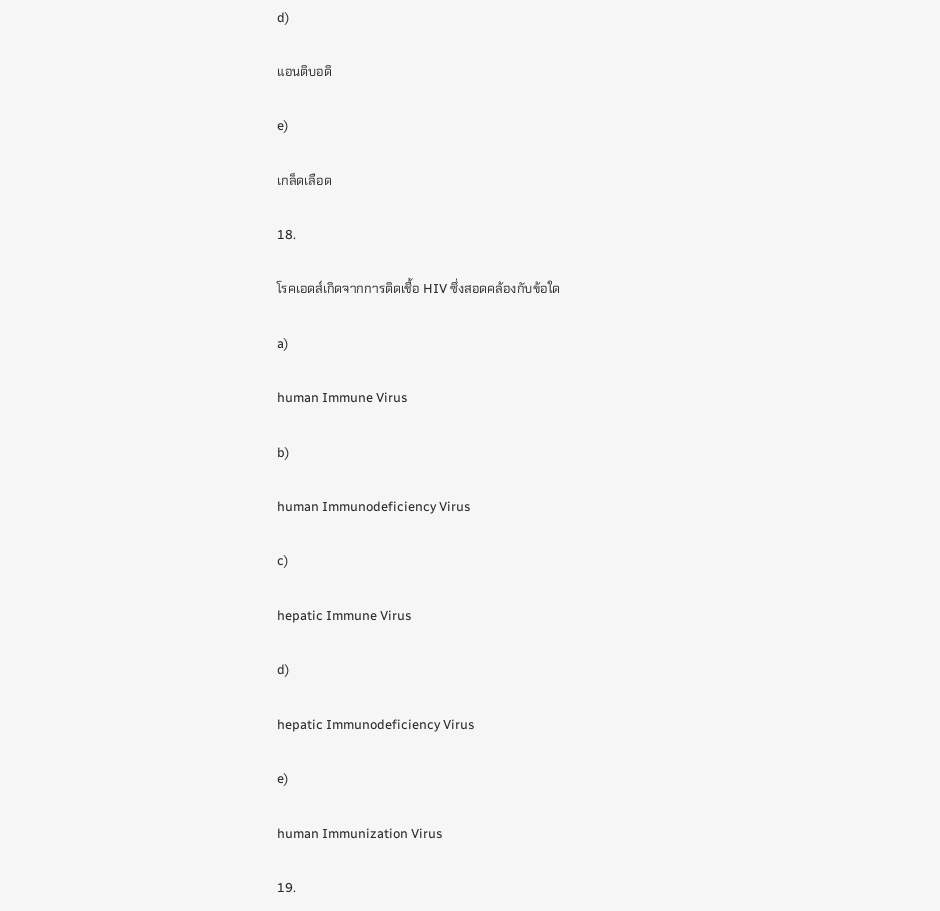d)

แอนติบอดิ

e)

เกล็ดเลือด

18.

โรคเอดส์เกิดจากการติดเชื้อ HIV ซึ่งสอดคล้องกับข้อใด

a)

human Immune Virus

b)

human Immunodeficiency Virus

c)

hepatic Immune Virus

d)

hepatic Immunodeficiency Virus

e)

human Immunization Virus

19.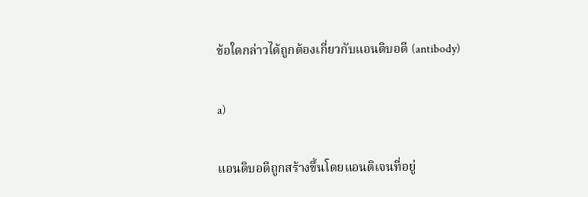ข้อใดกล่าวได้ถูกต้องเกี่ยวกับแอนติบอดี (antibody)

a)

แอนดิบอดีถูกสร้างขึ้นโดยแอนติเจนที่อยู่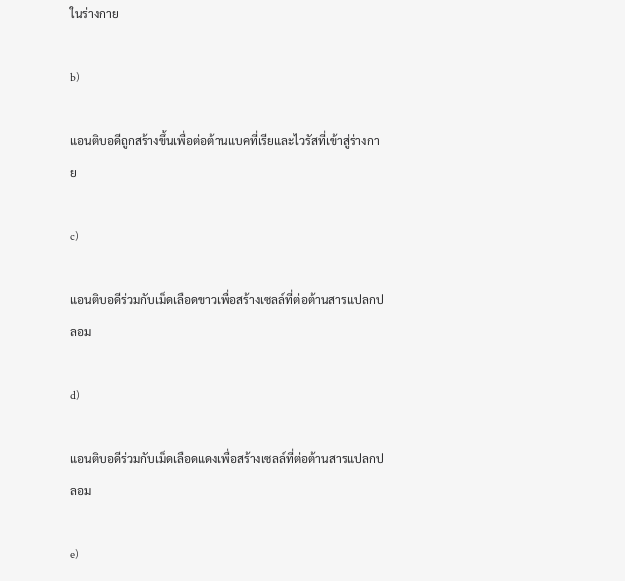ในร่างกาย

b)

แอนติบอดีถูกสร้างขึ้นเพื่อต่อต้านแบคที่เรียและไวรัสที่เข้าสู่ร่างกาย

c)

แอนติบอดีร่วมกับเม็ดเลือดขาวเพื่อสร้างเซลล์ที่ต่อต้านสารแปลกปลอม

d)

แอนติบอดีร่วมกับเม็ดเลือดแดงเพื่อสร้างเซลล์ที่ต่อต้านสารแปลกปลอม

e)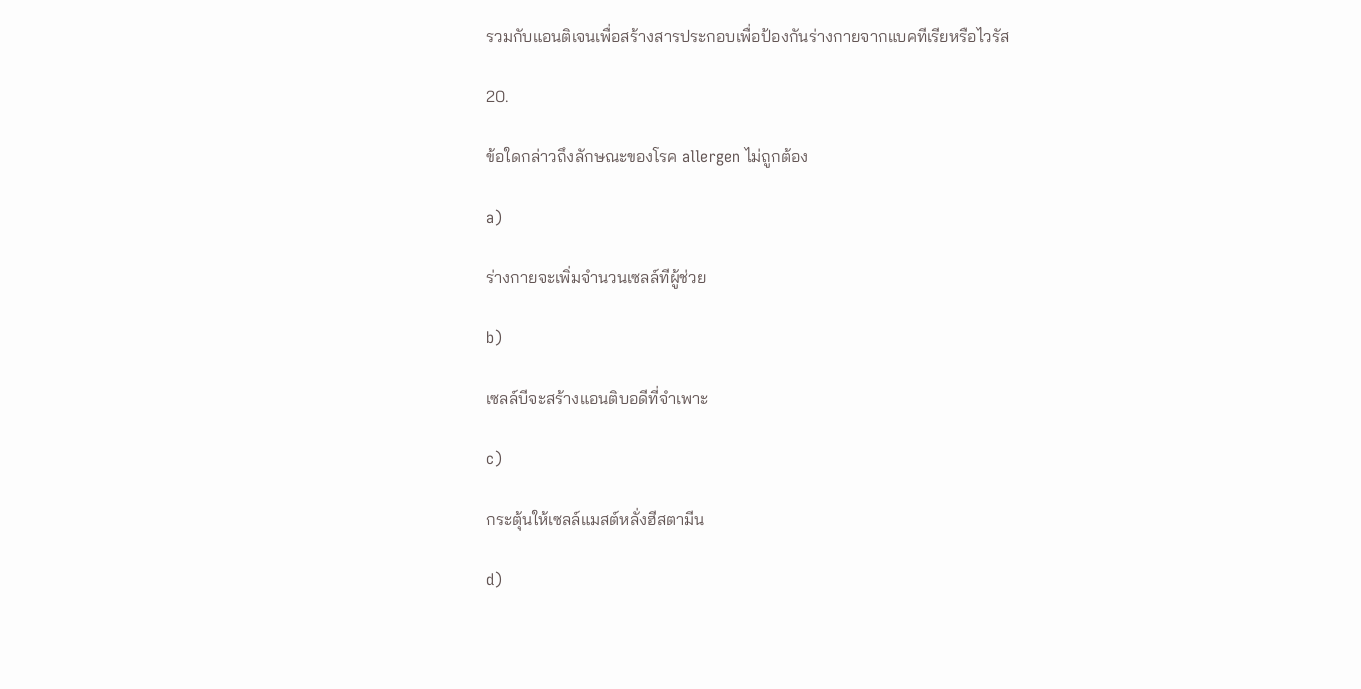รวมกับแอนติเจนเพื่อสร้างสารประกอบเพื่อป้องกันร่างกายจากแบคทีเรียหรือไวรัส

20.

ข้อใดกล่าวถึงลักษณะของโรค allergen ไม่ถูกต้อง

a)

ร่างกายจะเพิ่มจำนวนเซลล์ทีผู้ช่วย

b)

เซลล์บีจะสร้างแอนติบอดีที่จำเพาะ

c)

กระตุ้นให้เซลล์แมสต์หลั่งฮีสตามีน

d)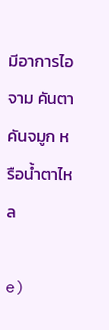มีอาการไอ จาม คันตา คันจมูก หรือน้ำตาไหล

e)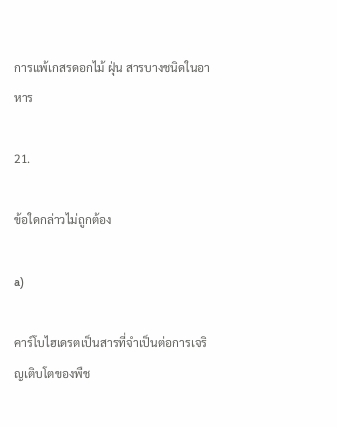การแพ้เกสรดอกไม้ ฝุ่น สารบางชนิดในอาหาร

21.

ข้อใดกล่าวไม่ถูกต้อง

a)

คาร์โบไฮเดรตเป็นสารที่จำเป็นต่อการเจริญเติบโตของพืช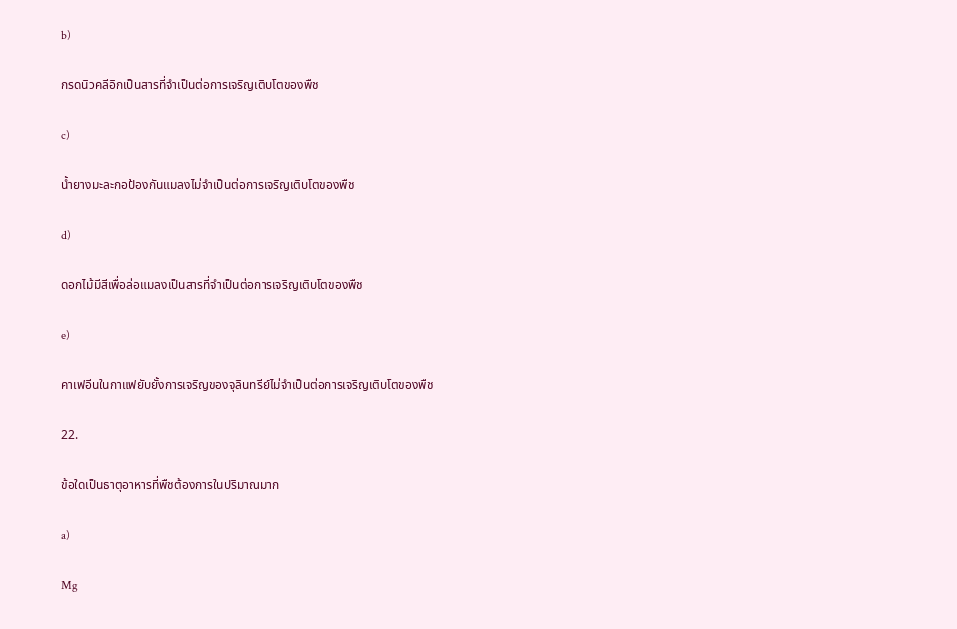b)

กรดนิวคลีอิกเป็นสารที่จำเป็นต่อการเจริญเติบโตของพืช

c)

น้ำยางมะละกอป้องกันแมลงไม่จำเป็นต่อการเจริญเติบโตของพืช

d)

ดอกไม้มีสีเพื่อล่อแมลงเป็นสารที่จำเป็นต่อการเจริญเติบโตของพืช

e)

คาเฟอีนในกาแฟยับยั้งการเจริญของจุลินทรีย์ไม่จำเป็นต่อการเจริญเติบโตของพืช

22.

ข้อใดเป็นธาตุอาหารที่พืชต้องการในปริมาณมาก

a)

Mg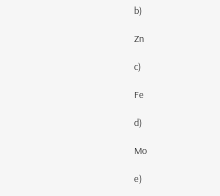b)

Zn

c)

Fe

d)

Mo

e)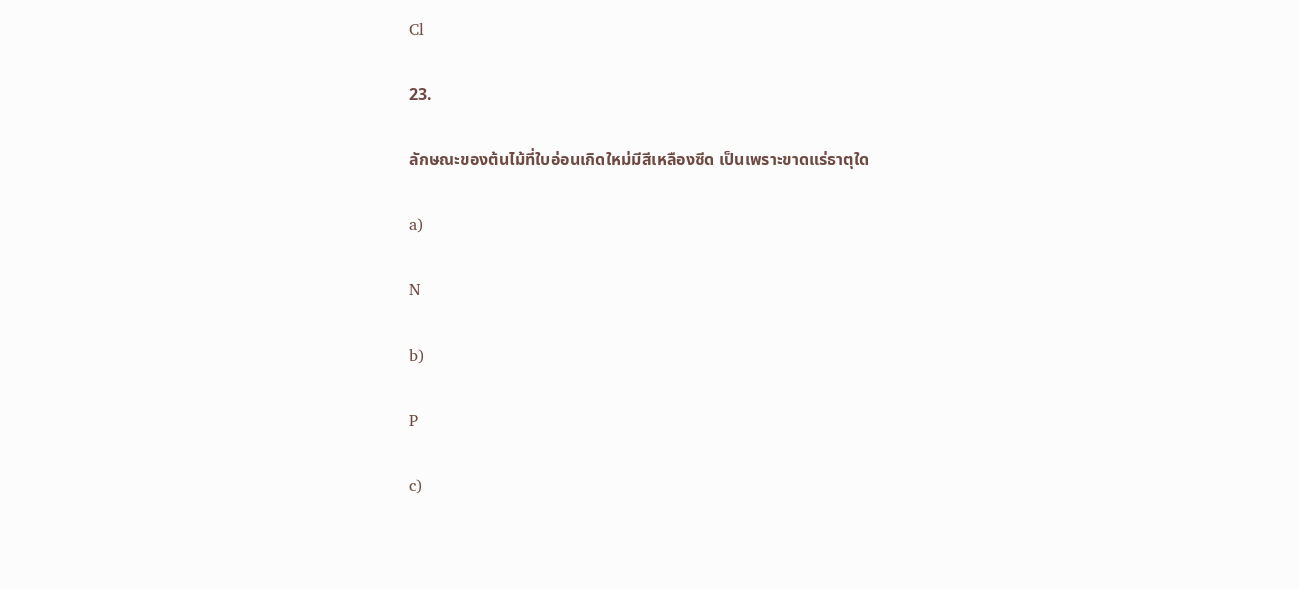Cl

23.

ลักษณะของต้นไม้ที่ใบอ่อนเกิดใหม่มีสีเหลืองซีด เป็นเพราะขาดแร่ธาตุใด

a)

N

b)

P

c)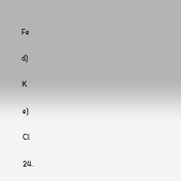Fe

d)

K

e)

Cl

24.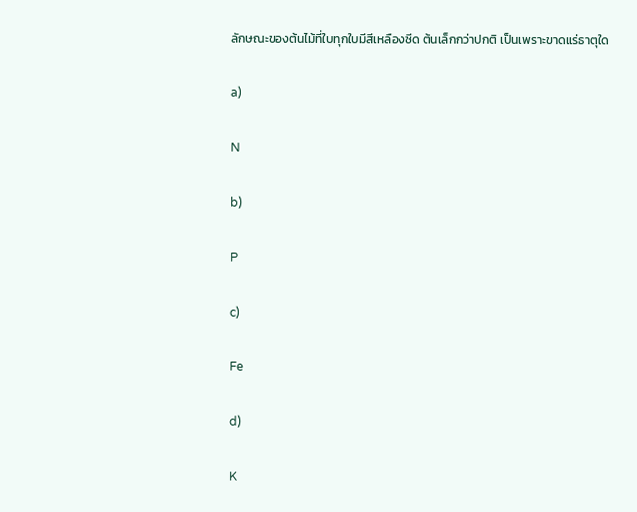ลักษณะของต้นไม้ที่ใบทุกใบมีสีเหลืองซีด ต้นเล็กกว่าปกติ เป็นเพราะขาดแร่ธาตุใด

a)

N

b)

P

c)

Fe

d)

K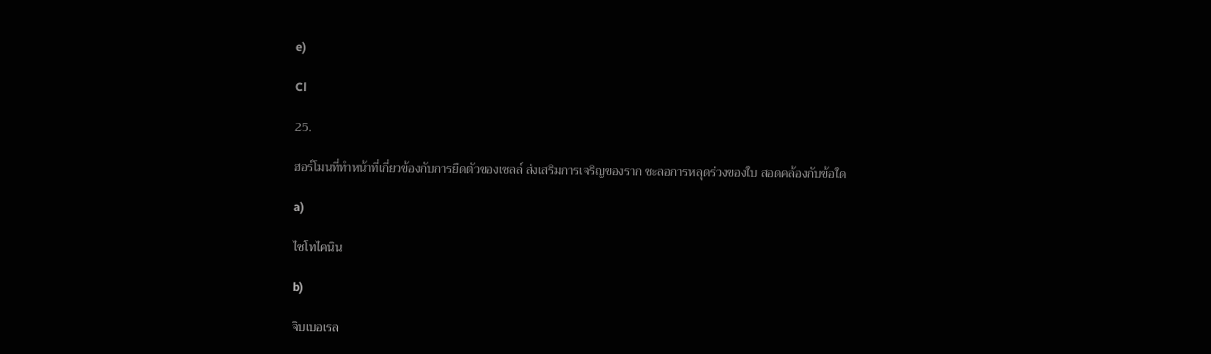e)

Cl

25.

ฮอร์โมนที่ทำหน้าที่เกี่ยวข้องกับการยืดตัวของเซลล์ ส่งเสริมการเจริญของราก ชะลอการหลุดร่วงของใบ สอดคล้องกับข้อใด

a)

ไซโทไคนิน

b)

จิบเบอเรล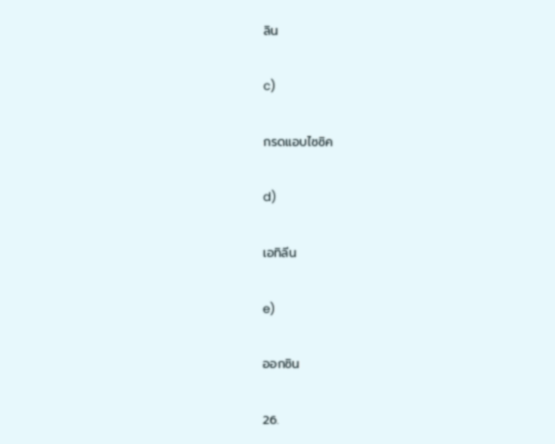ลิน

c)

กรดแอบไซซิค

d)

เอทิลีน

e)

ออกซิน

26.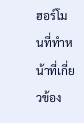ฮอร์โมนที่ทำหน้าที่เกี่ยวข้อง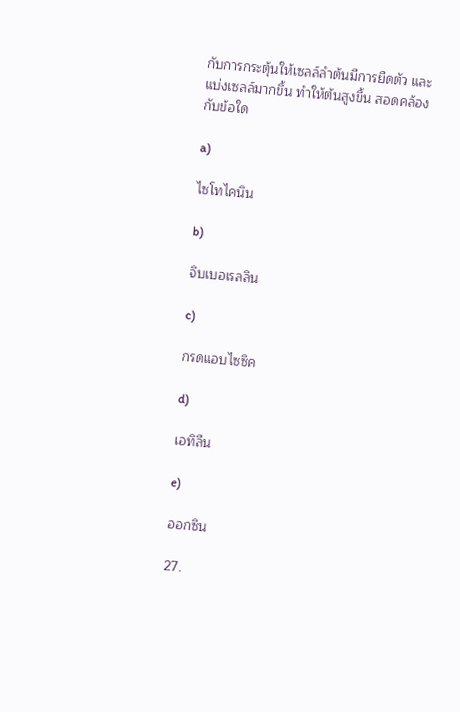กับการกระตุ้นให้เซลล์ลำต้นมีการยืดตัว และแบ่งเซลล์มากขึ้น ทำให้ต้นสูงขึ้น สอดคล้องกับข้อใด

a)

ไซโทไคนิน

b)

จิบเบอเรลลิน

c)

กรดแอบไซซิค

d)

เอทิลีน

e)

ออกซิน

27.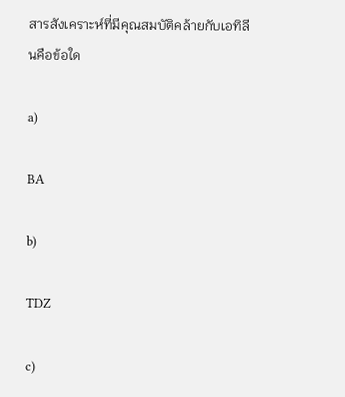สารสังเคราะห์ที่มีคุณสมบัติคล้ายกับเอทิลีนคือข้อใด

a)

BA

b)

TDZ

c)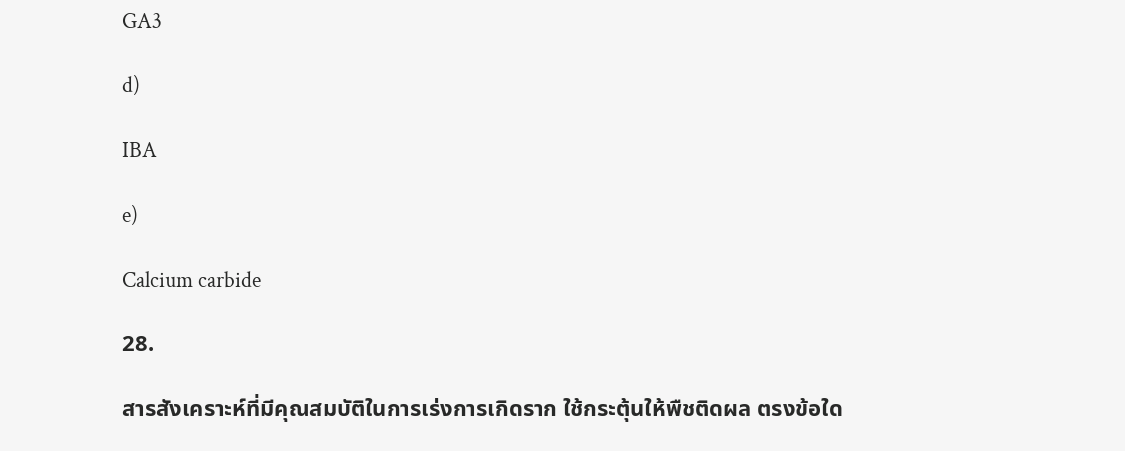GA3

d)

IBA

e)

Calcium carbide

28.

สารสังเคราะห์ที่มีคุณสมบัติในการเร่งการเกิดราก ใช้กระตุ้นให้พืชติดผล ตรงข้อใด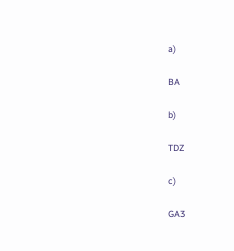a)

BA

b)

TDZ

c)

GA3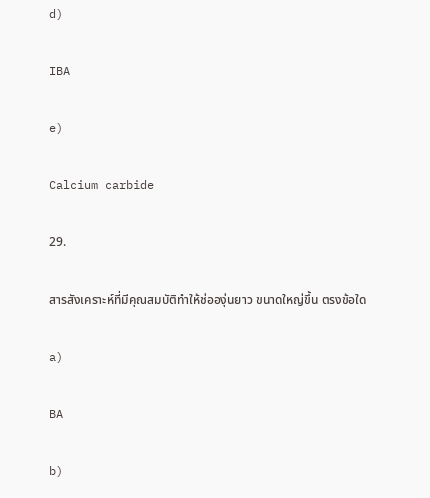d)

IBA

e)

Calcium carbide

29.

สารสังเคราะห์ที่มีคุณสมบัติทำให้ช่อองุ่นยาว ขนาดใหญ่ขึ้น ตรงข้อใด

a)

BA

b)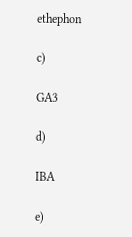ethephon

c)

GA3

d)

IBA

e)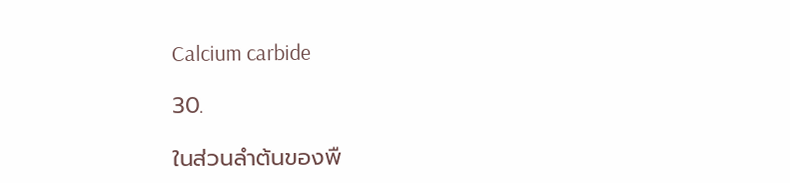Calcium carbide

30.

ในส่วนลำต้นของพื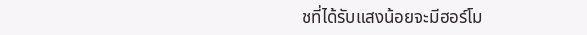ชที่ได้รับแสงน้อยจะมีฮอร์โม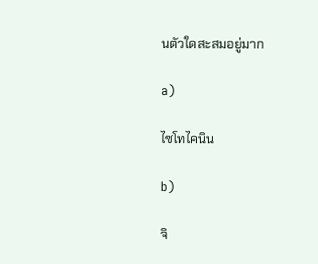นตัวใดสะสมอยู่มาก

a)

ไซโทไคนิน

b)

จิ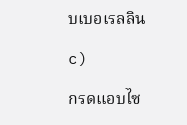บเบอเรลลิน

c)

กรดแอบไซ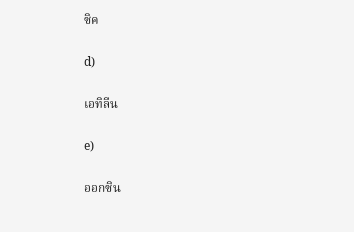ซิค

d)

เอทิลีน

e)

ออกซิน